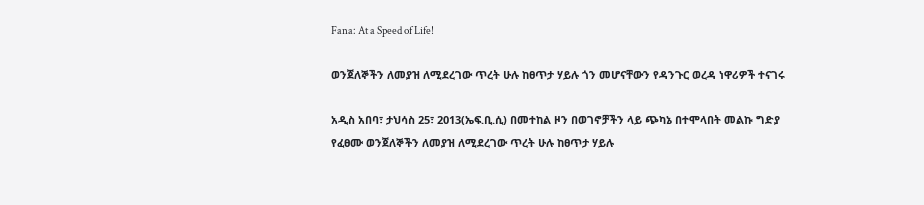Fana: At a Speed of Life!

ወንጀለኞችን ለመያዝ ለሚደረገው ጥረት ሁሉ ከፀጥታ ሃይሉ ጎን መሆናቸውን የዳንጉር ወረዳ ነዋሪዎች ተናገሩ

አዲስ አበባ፣ ታህሳስ 25፣ 2013(ኤፍ.ቢ.ሲ) በመተከል ዞን በወገኖቻችን ላይ ጭካኔ በተሞላበት መልኩ ግድያ የፈፀሙ ወንጀለኞችን ለመያዝ ለሚደረገው ጥረት ሁሉ ከፀጥታ ሃይሉ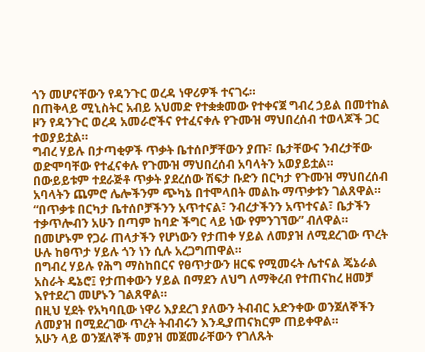ጎን መሆናቸውን የዳንጉር ወረዳ ነዋሪዎች ተናገሩ።
በጠቅላይ ሚኒስትር አብይ አህመድ የተቋቋመው የተቀናጀ ግብረ ኃይል በመተከል ዞን የዳንጉር ወረዳ አመራሮችና የተፈናቀሉ የጉሙዝ ማህበረሰብ ተወላጆች ጋር ተወያይቷል።
ግብረ ሃይሉ በታጣቂዎች ጥቃት ቤተሰቦቻቸውን ያጡ፣ ቤታቸውና ንብረታቸው ወድሞባቸው የተፈናቀሉ የጉሙዝ ማህበረሰብ አባላትን አወያይቷል።
በውይይቱም ተደራጅቶ ጥቃት ያደረሰው ሽፍታ ቡድን በርካታ የጉሙዝ ማህበረሰብ አባላትን ጨምሮ ሌሎችንም ጭካኔ በተሞላበት መልኩ ማጥቃቱን ገልጸዋል።
“በጥቃቱ በርካታ ቤተሰቦቻችንን አጥተናል፣ ንብረታችንን አጥተናል፣ ቤታችን ተቃጥሎብን አሁን በጣም ከባድ ችግር ላይ ነው የምንገኘው” ብለዋል።
በመሆኑም የጋራ ጠላታችን የሆነውን የታጠቀ ሃይል ለመያዝ ለሚደረገው ጥረት ሁሉ ከፀጥታ ሃይሉ ጎን ነን ሲሉ አረጋግጠዋል።
በግብረ ሃይሉ የሕግ ማስከበርና የፀጥታውን ዘርፍ የሚመሩት ሌተናል ጄኔራል አስራት ዴኔሮ፤ የታጠቀውን ሃይል በማደን ለህግ ለማቅረብ የተጠናከረ ዘመቻ እየተደረገ መሆኑን ገልጸዋል።
በዚህ ሂደት የአካባቢው ነዋሪ እያደረገ ያለውን ትብብር አድንቀው ወንጀለኞችን ለመያዝ በሚደረገው ጥረት ትብብሩን እንዲያጠናክርም ጠይቀዋል።
አሁን ላይ ወንጀለኞች መያዝ መጀመራቸውን የገለጹት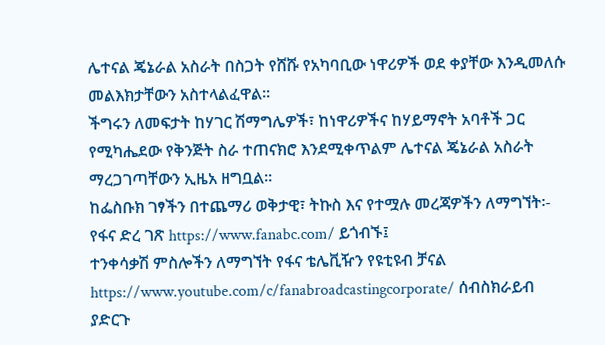ሌተናል ጄኔራል አስራት በስጋት የሸሹ የአካባቢው ነዋሪዎች ወደ ቀያቸው እንዲመለሱ መልእክታቸውን አስተላልፈዋል።
ችግሩን ለመፍታት ከሃገር ሽማግሌዎች፣ ከነዋሪዎችና ከሃይማኖት አባቶች ጋር የሚካሔደው የቅንጅት ስራ ተጠናክሮ እንደሚቀጥልም ሌተናል ጄኔራል አስራት ማረጋገጣቸውን ኢዜአ ዘግቧል።
ከፌስቡክ ገፃችን በተጨማሪ ወቅታዊ፣ ትኩስ እና የተሟሉ መረጃዎችን ለማግኘት፡-
የፋና ድረ ገጽ https://www.fanabc.com/ ይጎብኙ፤
ተንቀሳቃሽ ምስሎችን ለማግኘት የፋና ቴሌቪዥን የዩቲዩብ ቻናል https://www.youtube.com/c/fanabroadcastingcorporate/ ሰብስክራይብ ያድርጉ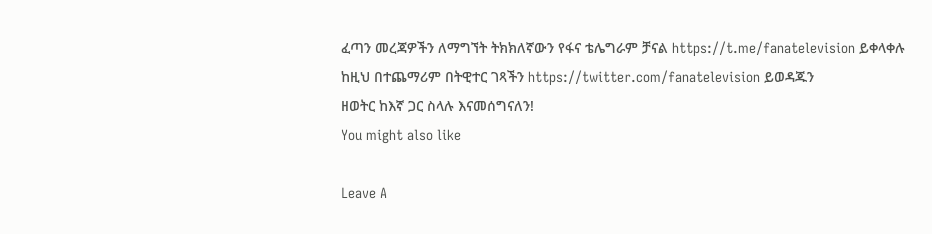ፈጣን መረጃዎችን ለማግኘት ትክክለኛውን የፋና ቴሌግራም ቻናል https://t.me/fanatelevision ይቀላቀሉ
ከዚህ በተጨማሪም በትዊተር ገጻችን https://twitter.com/fanatelevision ይወዳጁን
ዘወትር ከእኛ ጋር ስላሉ እናመሰግናለን!
You might also like

Leave A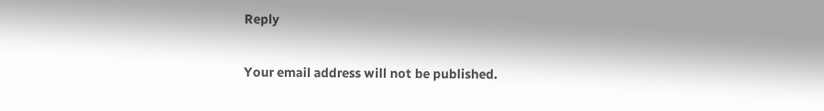Reply

Your email address will not be published.